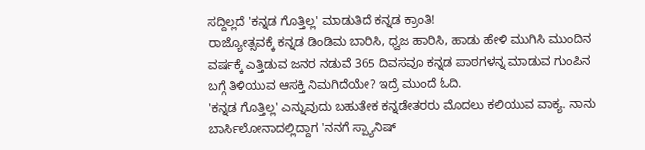ಸದ್ದಿಲ್ಲದೆ 'ಕನ್ನಡ ಗೊತ್ತಿಲ್ಲ' ಮಾಡುತಿದೆ ಕನ್ನಡ ಕ್ರಾಂತಿ!
ರಾಜ್ಯೋತ್ಸವಕ್ಕೆ ಕನ್ನಡ ಡಿಂಡಿಮ ಬಾರಿಸಿ, ಧ್ವಜ ಹಾರಿಸಿ, ಹಾಡು ಹೇಳಿ ಮುಗಿಸಿ ಮುಂದಿನ ವರ್ಷಕ್ಕೆ ಎತ್ತಿಡುವ ಜನರ ನಡುವೆ 365 ದಿವಸವೂ ಕನ್ನಡ ಪಾಠಗಳನ್ನ ಮಾಡುವ ಗುಂಪಿನ ಬಗ್ಗೆ ತಿಳಿಯುವ ಆಸಕ್ತಿ ನಿಮಗಿದೆಯೇ? ಇದ್ರೆ ಮುಂದೆ ಓದಿ.
'ಕನ್ನಡ ಗೊತ್ತಿಲ್ಲ' ಎನ್ನುವುದು ಬಹುತೇಕ ಕನ್ನಡೇತರರು ಮೊದಲು ಕಲಿಯುವ ವಾಕ್ಯ. ನಾನು ಬಾರ್ಸಿಲೋನಾದಲ್ಲಿದ್ದಾಗ 'ನನಗೆ ಸ್ಪ್ಯಾನಿಷ್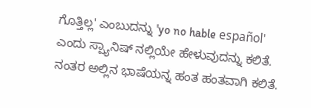ಗೊತ್ತಿಲ್ಲ' ಎಂಬುದನ್ನು 'yo no hable español' ಎಂದು ಸ್ಪ್ಯಾನಿಷ್ ನಲ್ಲಿಯೇ ಹೇಳುವುದನ್ನು ಕಲಿತೆ. ನಂತರ ಅಲ್ಲಿನ ಭಾಷೆಯನ್ನ ಹಂತ ಹಂತವಾಗಿ ಕಲಿತೆ.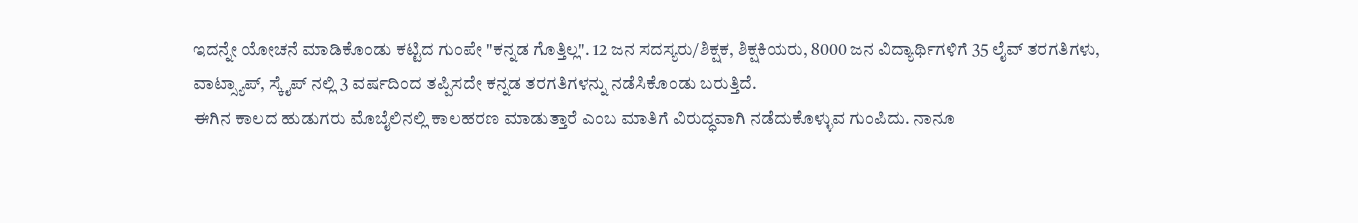ಇದನ್ನೇ ಯೋಚನೆ ಮಾಡಿಕೊಂಡು ಕಟ್ಟಿದ ಗುಂಪೇ "ಕನ್ನಡ ಗೊತ್ತಿಲ್ಲ". 12 ಜನ ಸದಸ್ಯರು/ಶಿಕ್ಷಕ, ಶಿಕ್ಷಕಿಯರು, 8000 ಜನ ವಿದ್ಯಾರ್ಥಿಗಳಿಗೆ 35 ಲೈವ್ ತರಗತಿಗಳು, ವಾಟ್ಸ್ಯಾಪ್, ಸ್ಕೈಪ್ ನಲ್ಲಿ 3 ವರ್ಷದಿಂದ ತಪ್ಪಿಸದೇ ಕನ್ನಡ ತರಗತಿಗಳನ್ನು ನಡೆಸಿಕೊಂಡು ಬರುತ್ತಿದೆ.
ಈಗಿನ ಕಾಲದ ಹುಡುಗರು ಮೊಬೈಲಿನಲ್ಲಿ ಕಾಲಹರಣ ಮಾಡುತ್ತಾರೆ ಎಂಬ ಮಾತಿಗೆ ವಿರುದ್ಧವಾಗಿ ನಡೆದುಕೊಳ್ಳುವ ಗುಂಪಿದು. ನಾನೂ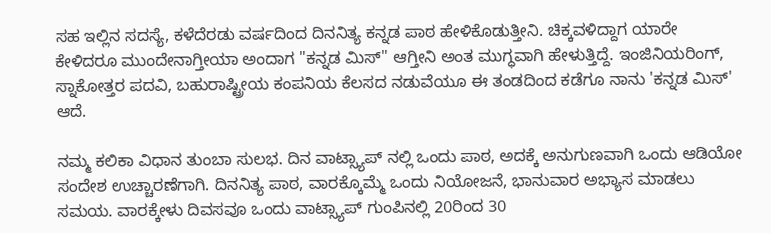ಸಹ ಇಲ್ಲಿನ ಸದಸ್ಯೆ, ಕಳೆದೆರಡು ವರ್ಷದಿಂದ ದಿನನಿತ್ಯ ಕನ್ನಡ ಪಾಠ ಹೇಳಿಕೊಡುತ್ತೀನಿ. ಚಿಕ್ಕವಳಿದ್ದಾಗ ಯಾರೇ ಕೇಳಿದರೂ ಮುಂದೇನಾಗ್ತೀಯಾ ಅಂದಾಗ "ಕನ್ನಡ ಮಿಸ್" ಆಗ್ತೀನಿ ಅಂತ ಮುಗ್ಧವಾಗಿ ಹೇಳುತ್ತಿದ್ದೆ. ಇಂಜಿನಿಯರಿಂಗ್, ಸ್ನಾಕೋತ್ತರ ಪದವಿ, ಬಹುರಾಷ್ಟ್ರೀಯ ಕಂಪನಿಯ ಕೆಲಸದ ನಡುವೆಯೂ ಈ ತಂಡದಿಂದ ಕಡೆಗೂ ನಾನು 'ಕನ್ನಡ ಮಿಸ್' ಆದೆ.

ನಮ್ಮ ಕಲಿಕಾ ವಿಧಾನ ತುಂಬಾ ಸುಲಭ. ದಿನ ವಾಟ್ಸ್ಯಾಪ್ ನಲ್ಲಿ ಒಂದು ಪಾಠ, ಅದಕ್ಕೆ ಅನುಗುಣವಾಗಿ ಒಂದು ಆಡಿಯೋ ಸಂದೇಶ ಉಚ್ಚಾರಣೆಗಾಗಿ. ದಿನನಿತ್ಯ ಪಾಠ, ವಾರಕ್ಕೊಮ್ಮೆ ಒಂದು ನಿಯೋಜನೆ, ಭಾನುವಾರ ಅಭ್ಯಾಸ ಮಾಡಲು ಸಮಯ. ವಾರಕ್ಕೇಳು ದಿವಸವೂ ಒಂದು ವಾಟ್ಸ್ಯಾಪ್ ಗುಂಪಿನಲ್ಲಿ 20ರಿಂದ 30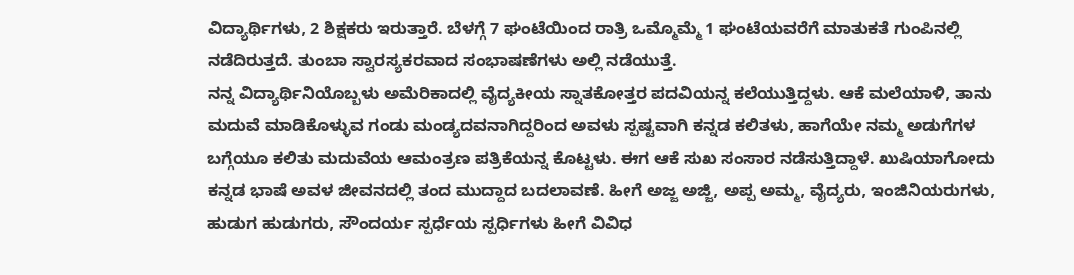ವಿದ್ಯಾರ್ಥಿಗಳು, 2 ಶಿಕ್ಷಕರು ಇರುತ್ತಾರೆ. ಬೆಳಗ್ಗೆ 7 ಘಂಟೆಯಿಂದ ರಾತ್ರಿ ಒಮ್ಮೊಮ್ಮೆ 1 ಘಂಟೆಯವರೆಗೆ ಮಾತುಕತೆ ಗುಂಪಿನಲ್ಲಿ ನಡೆದಿರುತ್ತದೆ. ತುಂಬಾ ಸ್ವಾರಸ್ಯಕರವಾದ ಸಂಭಾಷಣೆಗಳು ಅಲ್ಲಿ ನಡೆಯುತ್ತೆ.
ನನ್ನ ವಿದ್ಯಾರ್ಥಿನಿಯೊಬ್ಬಳು ಅಮೆರಿಕಾದಲ್ಲಿ ವೈದ್ಯಕೀಯ ಸ್ನಾತಕೋತ್ತರ ಪದವಿಯನ್ನ ಕಲೆಯುತ್ತಿದ್ದಳು. ಆಕೆ ಮಲೆಯಾಳಿ, ತಾನು ಮದುವೆ ಮಾಡಿಕೊಳ್ಳುವ ಗಂಡು ಮಂಡ್ಯದವನಾಗಿದ್ದರಿಂದ ಅವಳು ಸ್ಪಷ್ಟವಾಗಿ ಕನ್ನಡ ಕಲಿತಳು, ಹಾಗೆಯೇ ನಮ್ಮ ಅಡುಗೆಗಳ ಬಗ್ಗೆಯೂ ಕಲಿತು ಮದುವೆಯ ಆಮಂತ್ರಣ ಪತ್ರಿಕೆಯನ್ನ ಕೊಟ್ಟಳು. ಈಗ ಆಕೆ ಸುಖ ಸಂಸಾರ ನಡೆಸುತ್ತಿದ್ದಾಳೆ. ಖುಷಿಯಾಗೋದು ಕನ್ನಡ ಭಾಷೆ ಅವಳ ಜೀವನದಲ್ಲಿ ತಂದ ಮುದ್ದಾದ ಬದಲಾವಣೆ. ಹೀಗೆ ಅಜ್ಜ ಅಜ್ಜಿ, ಅಪ್ಪ ಅಮ್ಮ, ವೈದ್ಯರು, ಇಂಜಿನಿಯರುಗಳು, ಹುಡುಗ ಹುಡುಗರು, ಸೌಂದರ್ಯ ಸ್ಪರ್ಧೆಯ ಸ್ಪರ್ಧಿಗಳು ಹೀಗೆ ವಿವಿಧ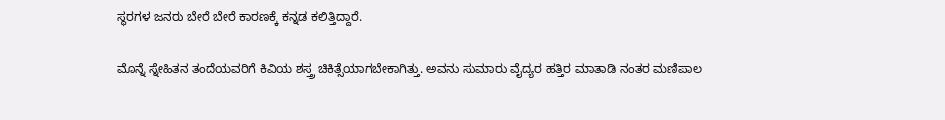ಸ್ಥರಗಳ ಜನರು ಬೇರೆ ಬೇರೆ ಕಾರಣಕ್ಕೆ ಕನ್ನಡ ಕಲಿತ್ತಿದ್ದಾರೆ.

ಮೊನ್ನೆ ಸ್ನೇಹಿತನ ತಂದೆಯವರಿಗೆ ಕಿವಿಯ ಶಸ್ತ್ರ ಚಿಕಿತ್ಸೆಯಾಗಬೇಕಾಗಿತ್ತು. ಅವನು ಸುಮಾರು ವೈದ್ಯರ ಹತ್ತಿರ ಮಾತಾಡಿ ನಂತರ ಮಣಿಪಾಲ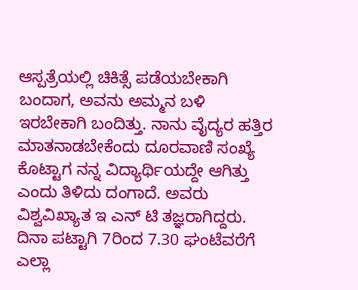ಆಸ್ಪತ್ರೆಯಲ್ಲಿ ಚಿಕಿತ್ಸೆ ಪಡೆಯಬೇಕಾಗಿ ಬಂದಾಗ, ಅವನು ಅಮ್ಮನ ಬಳಿ ಇರಬೇಕಾಗಿ ಬಂದಿತ್ತು. ನಾನು ವೈದ್ಯರ ಹತ್ತಿರ ಮಾತನಾಡಬೇಕೆಂದು ದೂರವಾಣಿ ಸಂಖ್ಯೆ ಕೊಟ್ಟಾಗ ನನ್ನ ವಿದ್ಯಾರ್ಥಿಯದ್ದೇ ಆಗಿತ್ತು ಎಂದು ತಿಳಿದು ದಂಗಾದೆ. ಅವರು ವಿಶ್ವವಿಖ್ಯಾತ ಇ ಎನ್ ಟಿ ತಜ್ಞರಾಗಿದ್ದರು. ದಿನಾ ಪಟ್ಟಾಗಿ 7ರಿಂದ 7.30 ಘಂಟೆವರೆಗೆ ಎಲ್ಲಾ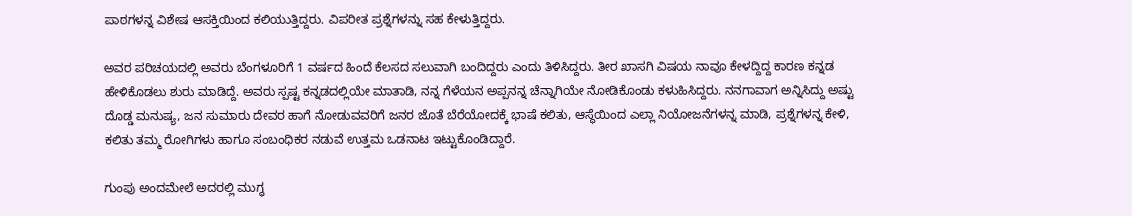ಪಾಠಗಳನ್ನ ವಿಶೇಷ ಆಸಕ್ತಿಯಿಂದ ಕಲಿಯುತ್ತಿದ್ದರು. ವಿಪರೀತ ಪ್ರಶ್ನೆಗಳನ್ನು ಸಹ ಕೇಳುತ್ತಿದ್ದರು.

ಅವರ ಪರಿಚಯದಲ್ಲಿ ಅವರು ಬೆಂಗಳೂರಿಗೆ 1 ವರ್ಷದ ಹಿಂದೆ ಕೆಲಸದ ಸಲುವಾಗಿ ಬಂದಿದ್ದರು ಎಂದು ತಿಳಿಸಿದ್ದರು. ತೀರ ಖಾಸಗಿ ವಿಷಯ ನಾವೂ ಕೇಳದ್ದಿದ್ದ ಕಾರಣ ಕನ್ನಡ ಹೇಳಿಕೊಡಲು ಶುರು ಮಾಡಿದ್ದೆ. ಅವರು ಸ್ಪಷ್ಟ ಕನ್ನಡದಲ್ಲಿಯೇ ಮಾತಾಡಿ, ನನ್ನ ಗೆಳೆಯನ ಅಪ್ಪನನ್ನ ಚೆನ್ನಾಗಿಯೇ ನೋಡಿಕೊಂಡು ಕಳುಹಿಸಿದ್ದರು. ನನಗಾವಾಗ ಅನ್ನಿಸಿದ್ದು ಅಷ್ಟು ದೊಡ್ಡ ಮನುಷ್ಯ, ಜನ ಸುಮಾರು ದೇವರ ಹಾಗೆ ನೋಡುವವರಿಗೆ ಜನರ ಜೊತೆ ಬೆರೆಯೋದಕ್ಕೆ ಭಾಷೆ ಕಲಿತು, ಆಸ್ಥೆಯಿಂದ ಎಲ್ಲಾ ನಿಯೋಜನೆಗಳನ್ನ ಮಾಡಿ, ಪ್ರಶ್ನೆಗಳನ್ನ ಕೇಳಿ, ಕಲಿತು ತಮ್ಮ ರೋಗಿಗಳು ಹಾಗೂ ಸಂಬಂಧಿಕರ ನಡುವೆ ಉತ್ತಮ ಒಡನಾಟ ಇಟ್ಟುಕೊಂಡಿದ್ದಾರೆ.

ಗುಂಪು ಅಂದಮೇಲೆ ಅದರಲ್ಲಿ ಮುಗ್ಧ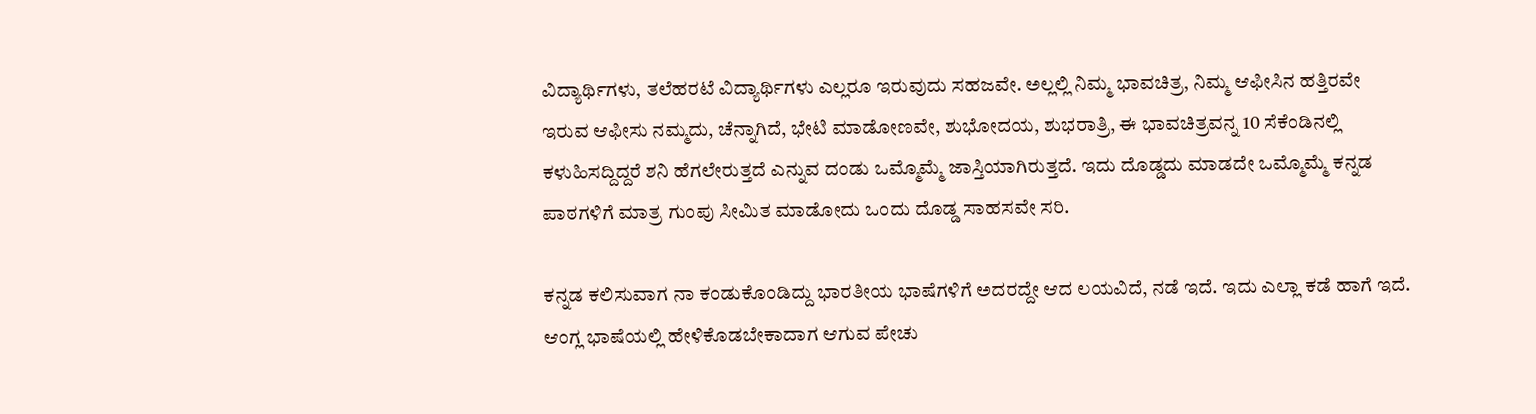ವಿದ್ಯಾರ್ಥಿಗಳು, ತಲೆಹರಟೆ ವಿದ್ಯಾರ್ಥಿಗಳು ಎಲ್ಲರೂ ಇರುವುದು ಸಹಜವೇ. ಅಲ್ಲಲ್ಲಿ ನಿಮ್ಮ ಭಾವಚಿತ್ರ, ನಿಮ್ಮ ಆಫೀಸಿನ ಹತ್ತಿರವೇ ಇರುವ ಆಫೀಸು ನಮ್ಮದು, ಚೆನ್ನಾಗಿದೆ, ಭೇಟಿ ಮಾಡೋಣವೇ, ಶುಭೋದಯ, ಶುಭರಾತ್ರಿ, ಈ ಭಾವಚಿತ್ರವನ್ನ 10 ಸೆಕೆಂಡಿನಲ್ಲಿ ಕಳುಹಿಸದ್ದಿದ್ದರೆ ಶನಿ ಹೆಗಲೇರುತ್ತದೆ ಎನ್ನುವ ದಂಡು ಒಮ್ಮೊಮ್ಮೆ ಜಾಸ್ತಿಯಾಗಿರುತ್ತದೆ. ಇದು ದೊಡ್ಡದು ಮಾಡದೇ ಒಮ್ಮೊಮ್ಮೆ ಕನ್ನಡ ಪಾಠಗಳಿಗೆ ಮಾತ್ರ ಗುಂಪು ಸೀಮಿತ ಮಾಡೋದು ಒಂದು ದೊಡ್ಡ ಸಾಹಸವೇ ಸರಿ.

ಕನ್ನಡ ಕಲಿಸುವಾಗ ನಾ ಕಂಡುಕೊಂಡಿದ್ದು ಭಾರತೀಯ ಭಾಷೆಗಳಿಗೆ ಅದರದ್ದೇ ಆದ ಲಯವಿದೆ, ನಡೆ ಇದೆ. ಇದು ಎಲ್ಲಾ ಕಡೆ ಹಾಗೆ ಇದೆ. ಆಂಗ್ಲ ಭಾಷೆಯಲ್ಲಿ ಹೇಳಿಕೊಡಬೇಕಾದಾಗ ಆಗುವ ಪೇಚು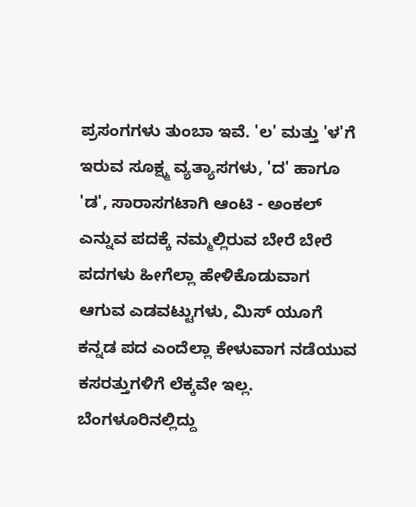ಪ್ರಸಂಗಗಳು ತುಂಬಾ ಇವೆ. 'ಲ' ಮತ್ತು 'ಳ'ಗೆ ಇರುವ ಸೂಕ್ಷ್ಮ ವ್ಯತ್ಯಾಸಗಳು, 'ದ' ಹಾಗೂ 'ಡ', ಸಾರಾಸಗಟಾಗಿ ಆಂಟಿ - ಅಂಕಲ್ ಎನ್ನುವ ಪದಕ್ಕೆ ನಮ್ಮಲ್ಲಿರುವ ಬೇರೆ ಬೇರೆ ಪದಗಳು ಹೀಗೆಲ್ಲಾ ಹೇಳಿಕೊಡುವಾಗ ಆಗುವ ಎಡವಟ್ಟುಗಳು, ಮಿಸ್ ಯೂಗೆ ಕನ್ನಡ ಪದ ಎಂದೆಲ್ಲಾ ಕೇಳುವಾಗ ನಡೆಯುವ ಕಸರತ್ತುಗಳಿಗೆ ಲೆಕ್ಕವೇ ಇಲ್ಲ. ಬೆಂಗಳೂರಿನಲ್ಲಿದ್ದು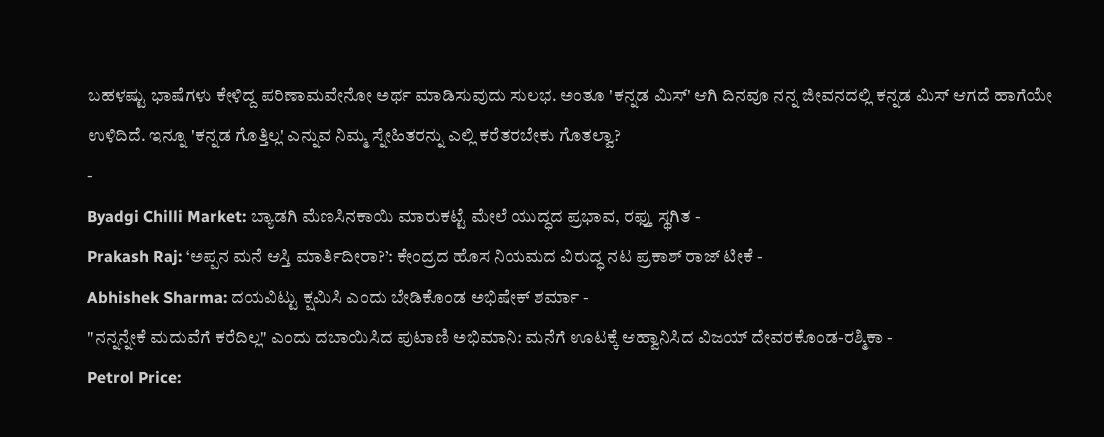ಬಹಳಷ್ಟು ಭಾಷೆಗಳು ಕೇಳಿದ್ದ ಪರಿಣಾಮವೇನೋ ಅರ್ಥ ಮಾಡಿಸುವುದು ಸುಲಭ. ಅಂತೂ 'ಕನ್ನಡ ಮಿಸ್' ಆಗಿ ದಿನವೂ ನನ್ನ ಜೀವನದಲ್ಲಿ ಕನ್ನಡ ಮಿಸ್ ಆಗದೆ ಹಾಗೆಯೇ ಉಳಿದಿದೆ. ಇನ್ನೂ 'ಕನ್ನಡ ಗೊತ್ತಿಲ್ಲ' ಎನ್ನುವ ನಿಮ್ಮ ಸ್ನೇಹಿತರನ್ನು ಎಲ್ಲಿ ಕರೆತರಬೇಕು ಗೊತಲ್ವಾ?
-
Byadgi Chilli Market: ಬ್ಯಾಡಗಿ ಮೆಣಸಿನಕಾಯಿ ಮಾರುಕಟ್ಟೆ ಮೇಲೆ ಯುದ್ಧದ ಪ್ರಭಾವ, ರಫ್ತು ಸ್ಥಗಿತ -
Prakash Raj: ‘ಅಪ್ಪನ ಮನೆ ಆಸ್ತಿ ಮಾರ್ತಿದೀರಾ?’: ಕೇಂದ್ರದ ಹೊಸ ನಿಯಮದ ವಿರುದ್ಧ ನಟ ಪ್ರಕಾಶ್ ರಾಜ್ ಟೀಕೆ -
Abhishek Sharma: ದಯವಿಟ್ಟು ಕ್ಷಮಿಸಿ ಎಂದು ಬೇಡಿಕೊಂಡ ಅಭಿಷೇಕ್ ಶರ್ಮಾ -
"ನನ್ನನ್ನೇಕೆ ಮದುವೆಗೆ ಕರೆದಿಲ್ಲ" ಎಂದು ದಬಾಯಿಸಿದ ಪುಟಾಣಿ ಅಭಿಮಾನಿ: ಮನೆಗೆ ಊಟಕ್ಕೆ ಆಹ್ವಾನಿಸಿದ ವಿಜಯ್ ದೇವರಕೊಂಡ-ರಶ್ಮಿಕಾ -
Petrol Price: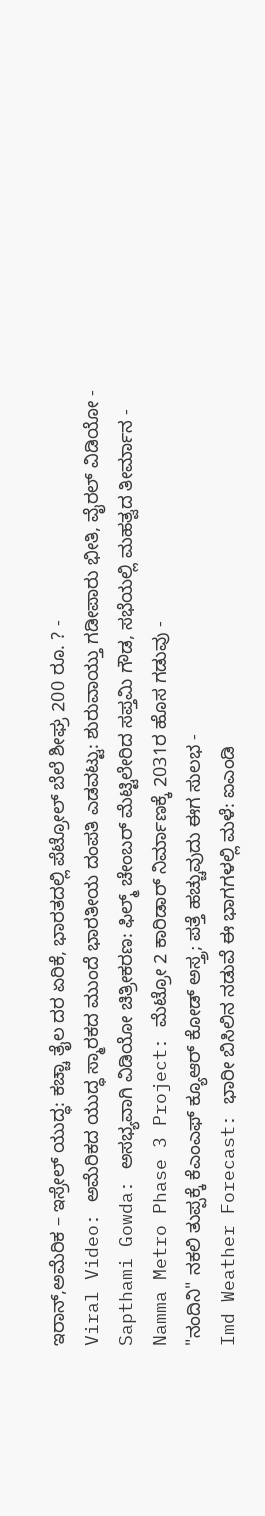ಇರಾನ್,ಅಮೆರಿಕ – ಇಸ್ರೇಲ್ ಯುದ್ಧ: ಕಚ್ಚಾ ತೈಲ ದರ ಏರಿಕೆ, ಭಾರತದಲ್ಲಿ ಪೆಟ್ರೋಲ್ ಬೆಲೆ ಶೀಘ್ರ 200 ರೂ. ? -
Viral Video: ಅಮೆರಿಕದ ಯುದ್ಧ ಸ್ಮಾರಕದ ಮುಂದೆ ಭಾರತೀಯ ದಂಪತಿ ಎಡವಟ್ಟು: ಶುರುವಾಯ್ತು ಗಡೀಪಾರು ಭೀತಿ, ವೈರಲ್ ವಿಡಿಯೋ -
Sapthami Gowda: ಅಸಭ್ಯವಾಗಿ ವಿಡಿಯೋ ಚಿತ್ರೀಕರಣ: ಫಿಲ್ಮ್ ಚೇಂಬರ್ ಮೆಟ್ಟಿಲೇರಿದ ಸಪ್ತಮಿ ಗೌಡ, ಸಭೆಯಲ್ಲಿ ಮಹತ್ವದ ತೀರ್ಮಾನ -
Namma Metro Phase 3 Project: ಮೆಟ್ರೋ 2 ಕಾರಿಡಾರ್ ನಿರ್ಮಾಣಕ್ಕೆ 2031ರ ಹೊಸ ಗಡುವು -
"ನಂದಿನಿ" ನಕಲಿ ತುಪ್ಪಕ್ಕೆ ಕೆಎಂಎಫ್ ಕ್ಯೂಆರ್ ಕೋಡ್ ಅಸ್ತ್ರ; ಪತ್ತೆ ಹಚ್ಚುವುದು ಈಗ ಸುಲಭ -
Imd Weather Forecast: ಭಾರೀ ಬಿಸಿಲಿನ ನಡುವೆ ಈ ಭಾಗಗಳಲ್ಲಿ ಮಳೆ: ಐಎಂಡಿ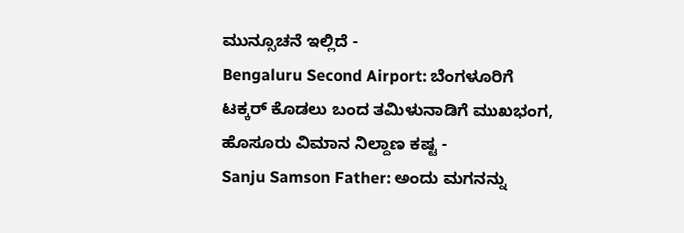ಮುನ್ಸೂಚನೆ ಇಲ್ಲಿದೆ -
Bengaluru Second Airport: ಬೆಂಗಳೂರಿಗೆ ಟಕ್ಕರ್ ಕೊಡಲು ಬಂದ ತಮಿಳುನಾಡಿಗೆ ಮುಖಭಂಗ, ಹೊಸೂರು ವಿಮಾನ ನಿಲ್ದಾಣ ಕಷ್ಟ -
Sanju Samson Father: ಅಂದು ಮಗನನ್ನು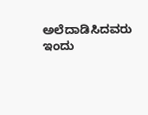ಅಲೆದಾಡಿಸಿದವರು ಇಂದು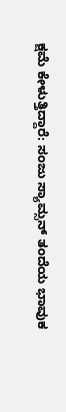ಕ್ಷಮೆ ಕೇಳುತ್ತಿದ್ದಾರೆ: ಸಂಜು ಸ್ಯಾಮ್ಸನ್ ತಂದೆಯ ಭಾವುಕ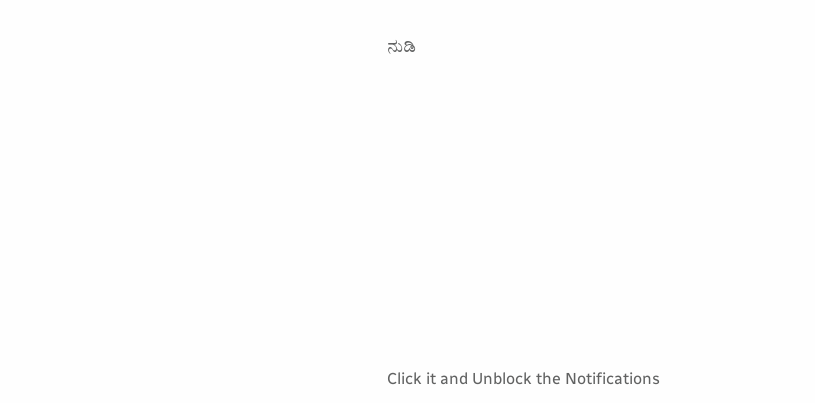ನುಡಿ












Click it and Unblock the Notifications